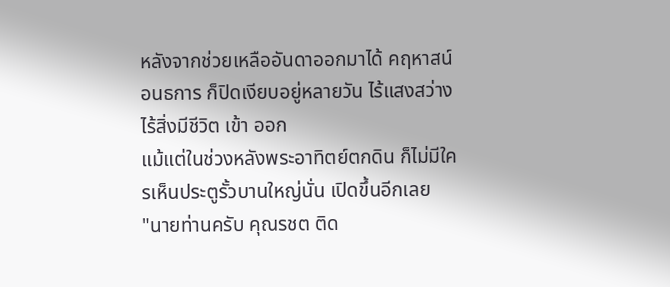หลังจากช่วยเหลืออันดาออกมาได้ คฤหาสน์อนธการ ก็ปิดเงียบอยู่หลายวัน ไร้แสงสว่าง ไร้สิ่งมีชีวิต เข้า ออก
แม้แต่ในช่วงหลังพระอาทิตย์ตกดิน ก็ไม่มีใครเห็นประตูรั้วบานใหญ่นั่น เปิดขึ้นอีกเลย
"นายท่านครับ คุณรชต ติด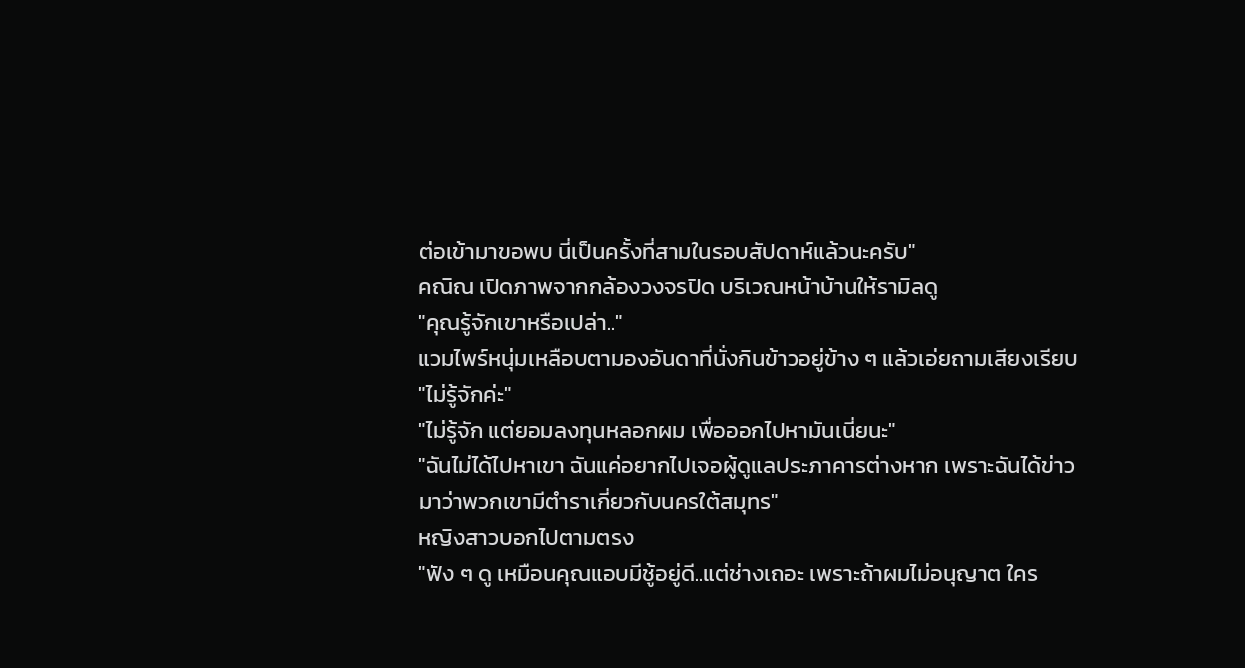ต่อเข้ามาขอพบ นี่เป็นครั้งที่สามในรอบสัปดาห์แล้วนะครับ"
คณิณ เปิดภาพจากกล้องวงจรปิด บริเวณหน้าบ้านให้รามิลดู
"คุณรู้จักเขาหรือเปล่า.."
แวมไพร์หนุ่มเหลือบตามองอันดาที่นั่งกินข้าวอยู่ข้าง ๆ แล้วเอ่ยถามเสียงเรียบ
"ไม่รู้จักค่ะ"
"ไม่รู้จัก แต่ยอมลงทุนหลอกผม เพื่อออกไปหามันเนี่ยนะ"
"ฉันไม่ได้ไปหาเขา ฉันแค่อยากไปเจอผู้ดูแลประภาคารต่างหาก เพราะฉันได้ข่าวมาว่าพวกเขามีตำราเกี่ยวกับนครใต้สมุทร"
หญิงสาวบอกไปตามตรง
"ฟัง ๆ ดู เหมือนคุณแอบมีชู้อยู่ดี..แต่ช่างเถอะ เพราะถ้าผมไม่อนุญาต ใคร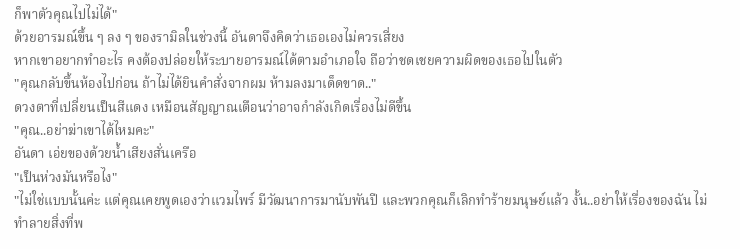ก็พาตัวคุณไปไม่ได้"
ด้วยอารมณ์ขึ้น ๆ ลง ๆ ของรามิลในช่วงนี้ อันดาจึงคิดว่าเธอเองไม่ควรเสี่ยง
หากเขาอยากทำอะไร คงต้องปล่อยให้ระบายอารมณ์ได้ตามอำเภอใจ ถือว่าชดเชยความผิดของเธอไปในตัว
"คุณกลับขึ้นห้องไปก่อน ถ้าไม่ได้ยินคำสั่งจากผม ห้ามลงมาเด็ดขาด.."
ดวงตาที่เปลี่ยนเป็นสีแดง เหมือนสัญญาณเตือนว่าอาจกำลังเกิดเรื่องไม่ดีขึ้น
"คุณ..อย่าฆ่าเขาได้ไหมคะ"
อันดา เอ่ยของด้วยน้ำเสียงสั่นเครือ
"เป็นห่วงมันหรือไง"
"ไม่ใช่แบบนั้นค่ะ แต่คุณเคยพูดเองว่าแวมไพร์ มีวัฒนาการมานับพันปี และพวกคุณก็เลิกทำร้ายมนุษย์แล้ว งั้น..อย่าให้เรื่องของฉัน ไม่ทำลายสิ่งที่พ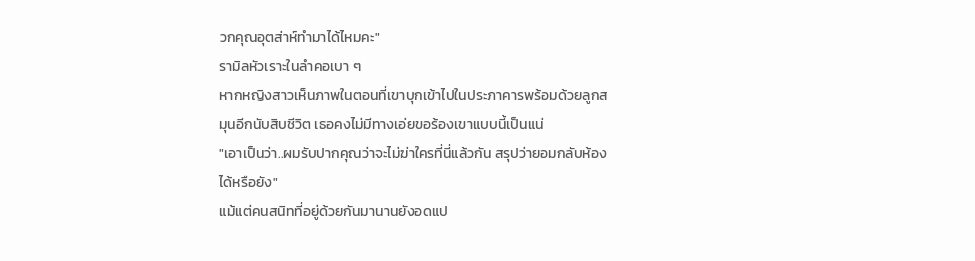วกคุณอุตส่าห์ทำมาได้ไหมคะ"
รามิลหัวเราะในลำคอเบา ๆ
หากหญิงสาวเห็นภาพในตอนที่เขาบุกเข้าไปในประภาคารพร้อมด้วยลูกสมุนอีกนับสิบชีวิต เธอคงไม่มีทางเอ่ยขอร้องเขาแบบนี้เป็นแน่
"เอาเป็นว่า..ผมรับปากคุณว่าจะไม่ฆ่าใครที่นี่แล้วกัน สรุปว่ายอมกลับห้องได้หรือยัง"
แม้แต่คนสนิทที่อยู่ด้วยกันมานานยังอดแป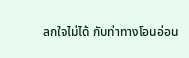ลกใจไม่ได้ กับท่าทางโอนอ่อน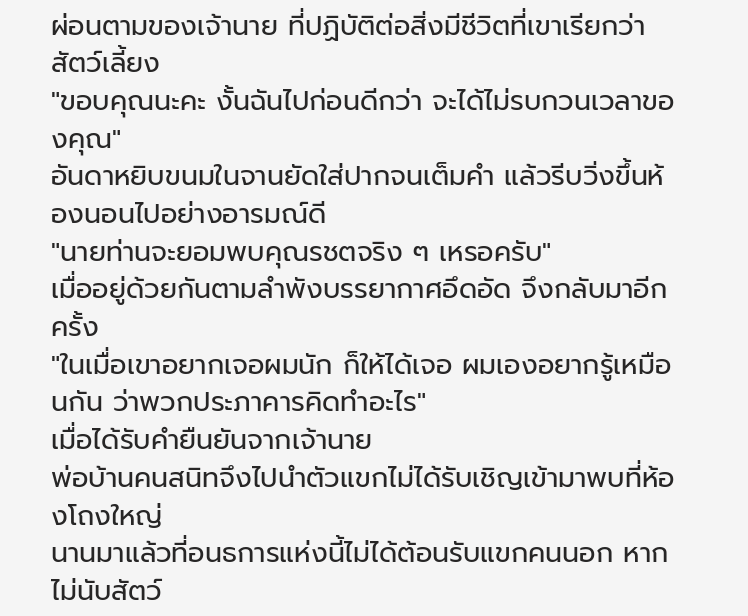ผ่อนตามของเจ้านาย ที่ปฏิบัติต่อสิ่งมีชีวิตที่เขาเรียกว่าสัตว์เลี้ยง
"ขอบคุณนะคะ งั้นฉันไปก่อนดีกว่า จะได้ไม่รบกวนเวลาของคุณ"
อันดาหยิบขนมในจานยัดใส่ปากจนเต็มคำ แล้วรีบวิ่งขึ้นห้องนอนไปอย่างอารมณ์ดี
"นายท่านจะยอมพบคุณรชตจริง ๆ เหรอครับ"
เมื่ออยู่ด้วยกันตามลำพังบรรยากาศอึดอัด จึงกลับมาอีกครั้ง
"ในเมื่อเขาอยากเจอผมนัก ก็ให้ได้เจอ ผมเองอยากรู้เหมือนกัน ว่าพวกประภาคารคิดทำอะไร"
เมื่อได้รับคำยืนยันจากเจ้านาย
พ่อบ้านคนสนิทจึงไปนำตัวแขกไม่ได้รับเชิญเข้ามาพบที่ห้องโถงใหญ่
นานมาแล้วที่อนธการแห่งนี้ไม่ได้ต้อนรับแขกคนนอก หากไม่นับสัตว์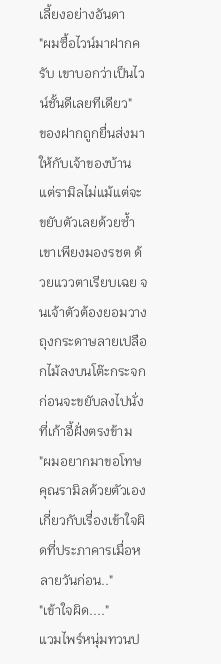เลี้ยงอย่างอันดา
"ผมซื้อไวน์มาฝากครับ เขาบอกว่าเป็นไวน์ชั้นดีเลยทีเดียว"
ของฝากถูกยื่นส่งมา ให้กับเจ้าของบ้าน แต่รามิลไม่แม้แต่จะขยับตัวเลยด้วยซ้ำ
เขาเพียงมองรชต ด้วยแววตาเรียบเฉย จนเจ้าตัวต้องยอมวางถุงกระดาษลายเปลือกไม้ลงบนโต๊ะกระจก ก่อนจะขยับลงไปนั่งที่เก้าอี้ฝั่งตรงข้าม
"ผมอยากมาขอโทษคุณรามิลด้วยตัวเอง เกี่ยวกับเรื่องเข้าใจผิดที่ประภาคารเมื่อหลายวันก่อน.."
"เข้าใจผิด...."
แวมไพร์หนุ่มทวนป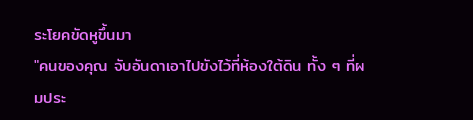ระโยคขัดหูขึ้นมา
"คนของคุณ จับอันดาเอาไปขังไว้ที่ห้องใต้ดิน ทั้ง ๆ ที่ผมประ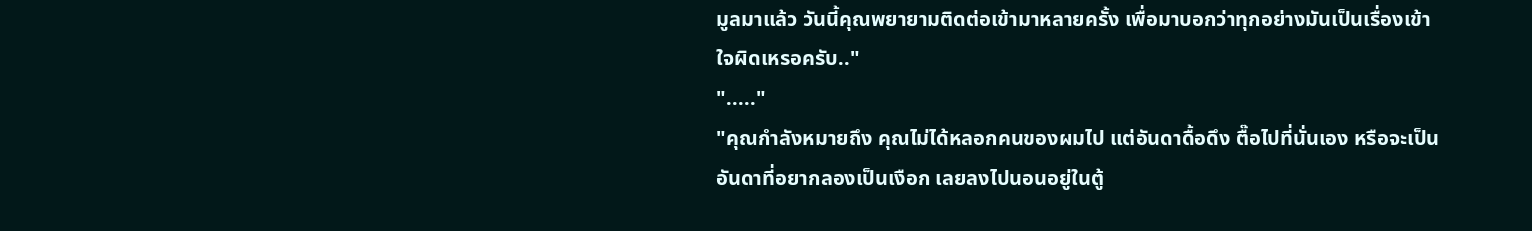มูลมาแล้ว วันนี้คุณพยายามติดต่อเข้ามาหลายครั้ง เพื่อมาบอกว่าทุกอย่างมันเป็นเรื่องเข้าใจผิดเหรอครับ.."
"....."
"คุณกำลังหมายถึง คุณไม่ได้หลอกคนของผมไป แต่อันดาดื้อดึง ตื๊อไปที่นั่นเอง หรือจะเป็นอันดาที่อยากลองเป็นเงือก เลยลงไปนอนอยู่ในตู้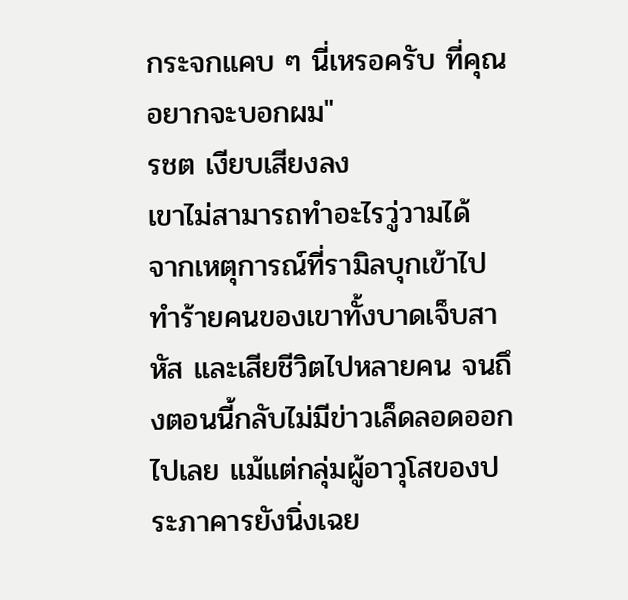กระจกแคบ ๆ นี่เหรอครับ ที่คุณอยากจะบอกผม"
รชต เงียบเสียงลง
เขาไม่สามารถทำอะไรวู่วามได้
จากเหตุการณ์ที่รามิลบุกเข้าไป ทำร้ายคนของเขาทั้งบาดเจ็บสาหัส และเสียชีวิตไปหลายคน จนถึงตอนนี้กลับไม่มีข่าวเล็ดลอดออกไปเลย แม้แต่กลุ่มผู้อาวุโสของประภาคารยังนิ่งเฉย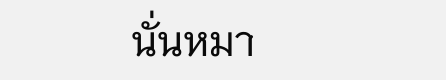นั่นหมา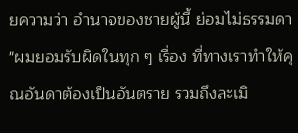ยความว่า อำนาจของชายผู้นี้ ย่อมไม่ธรรมดา
"ผมยอมรับผิดในทุก ๆ เรื่อง ที่ทางเราทำให้คุณอันดาต้องเป็นอันตราย รวมถึงละเมิ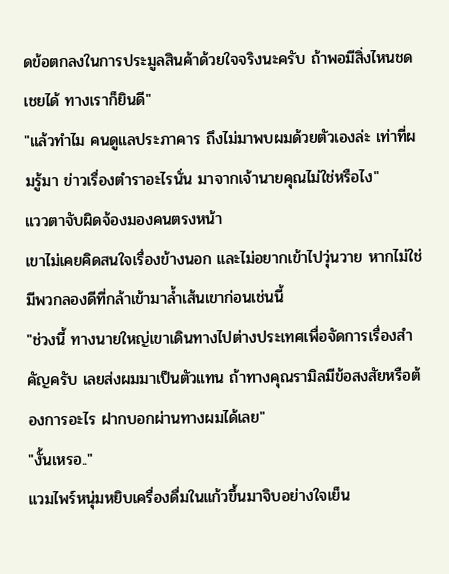ดข้อตกลงในการประมูลสินค้าด้วยใจจริงนะครับ ถ้าพอมีสิ่งไหนชดเชยได้ ทางเราก็ยินดี"
"แล้วทำไม คนดูแลประภาคาร ถึงไม่มาพบผมด้วยตัวเองล่ะ เท่าที่ผมรู้มา ข่าวเรื่องตำราอะไรนั่น มาจากเจ้านายคุณไม่ใช่หรือไง"
แววตาจับผิดจ้องมองคนตรงหน้า
เขาไม่เคยคิดสนใจเรื่องข้างนอก และไม่อยากเข้าไปวุ่นวาย หากไม่ใช่มีพวกลองดีที่กล้าเข้ามาล้ำเส้นเขาก่อนเช่นนี้
"ช่วงนี้ ทางนายใหญ่เขาเดินทางไปต่างประเทศเพื่อจัดการเรื่องสำคัญครับ เลยส่งผมมาเป็นตัวแทน ถ้าทางคุณรามิลมีข้อสงสัยหรือต้องการอะไร ฝากบอกผ่านทางผมได้เลย"
"งั้นเหรอ.."
แวมไพร์หนุ่มหยิบเครื่องดื่มในแก้วขึ้นมาจิบอย่างใจเย็น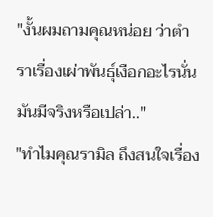"งั้นผมถามคุณหน่อย ว่าตำราเรื่องเผ่าพันธุ์เงือกอะไรนั่น มันมีจริงหรือเปล่า.."
"ทำไมคุณรามิล ถึงสนใจเรื่อง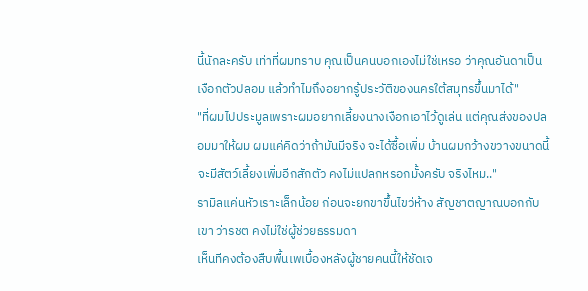นี้นักละครับ เท่าที่ผมทราบ คุณเป็นคนบอกเองไม่ใช่เหรอ ว่าคุณอันดาเป็นเงือกตัวปลอม แล้วทำไมถึงอยากรู้ประวัติของนครใต้สมุทรขึ้นมาได้"
"ที่ผมไปประมูลเพราะผมอยากเลี้ยงนางเงือกเอาไว้ดูเล่น แต่คุณส่งของปลอมมาให้ผม ผมแค่คิดว่าถ้ามันมีจริง จะได้ซื้อเพิ่ม บ้านผมกว้างขวางขนาดนี้ จะมีสัตว์เลี้ยงเพิ่มอีกสักตัว คงไม่แปลกหรอกมั้งครับ จริงไหม.."
รามิลแค่นหัวเราะเล็กน้อย ก่อนจะยกขาขึ้นไขว่ห้าง สัญชาตญาณบอกกับเขา ว่ารชต คงไม่ใช่ผู้ช่วยธรรมดา
เห็นทีคงต้องสืบพื้นเพเบื้องหลังผู้ชายคนนี้ให้ชัดเจ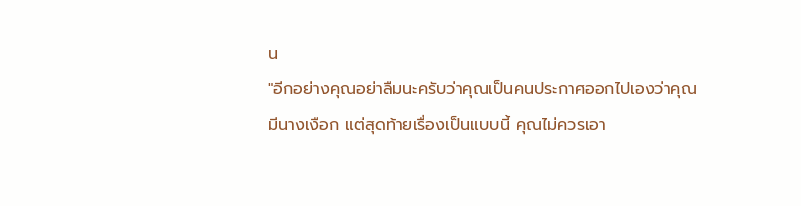น
"อีกอย่างคุณอย่าลืมนะครับว่าคุณเป็นคนประกาศออกไปเองว่าคุณมีนางเงือก แต่สุดท้ายเรื่องเป็นแบบนี้ คุณไม่ควรเอา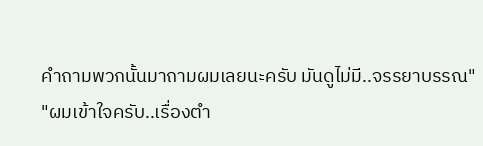คำถามพวกนั้นมาถามผมเลยนะครับ มันดูไม่มี..จรรยาบรรณ"
"ผมเข้าใจครับ..เรื่องตำ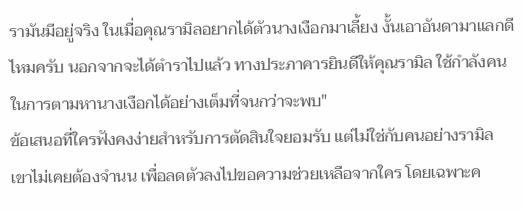รามันมีอยู่จริง ในเมื่อคุณรามิลอยากได้ตัวนางเงือกมาเลี้ยง งั้นเอาอันดามาแลกดีไหมครับ นอกจากจะได้ตำราไปแล้ว ทางประภาคารยินดีให้คุณรามิล ใช้กำลังคนในการตามหานางเงือกได้อย่างเต็มที่จนกว่าจะพบ"
ข้อเสนอที่ใครฟังคงง่ายสำหรับการตัดสินใจยอมรับ แต่ไม่ใช่กับคนอย่างรามิล
เขาไม่เคยต้องจำนน เพื่อลดตัวลงไปขอความช่วยเหลือจากใคร โดยเฉพาะค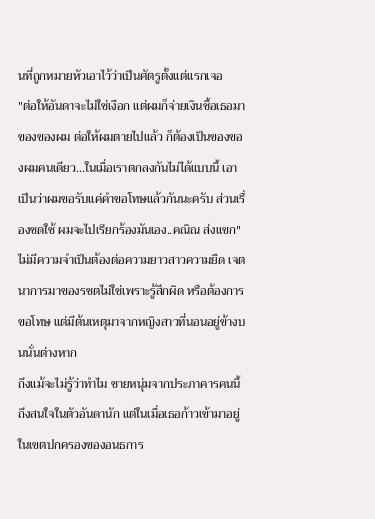นที่ถูกหมายหัวเอาไว้ว่าเป็นศัตรูตั้งแต่แรกเจอ
"ต่อให้อันดาจะไม่ใช่เงือก แต่ผมก็จ่ายเงินซื้อเธอมา ของของผม ต่อให้ผมตายไปแล้ว ก็ต้องเป็นของของผมคนเดียว...ในเมื่อเราตกลงกันไม่ได้แบบนี้ เอาเป็นว่าผมขอรับแค่คำขอโทษแล้วกันนะครับ ส่วนเรื่องชดใช้ ผมจะไปเรียกร้องมันเอง..คณิณ ส่งแขก"
ไม่มีความจำเป็นต้องต่อความยาวสาวความยืด เจตนาการมาของรชตไม่ใช่เพราะรู้สึกผิด หรือต้องการขอโทษ แต่มีต้นเหตุมาจากหญิงสาวที่นอนอยู่ข้างบนนั่นต่างหาก
ถึงแม้จะไม่รู้ว่าทำไม ชายหนุ่มจากประภาคารคนนี้ถึงสนใจในตัวอันดานัก แต่ในเมื่อเธอก้าวเข้ามาอยู่ในเขตปกครองของอนธการ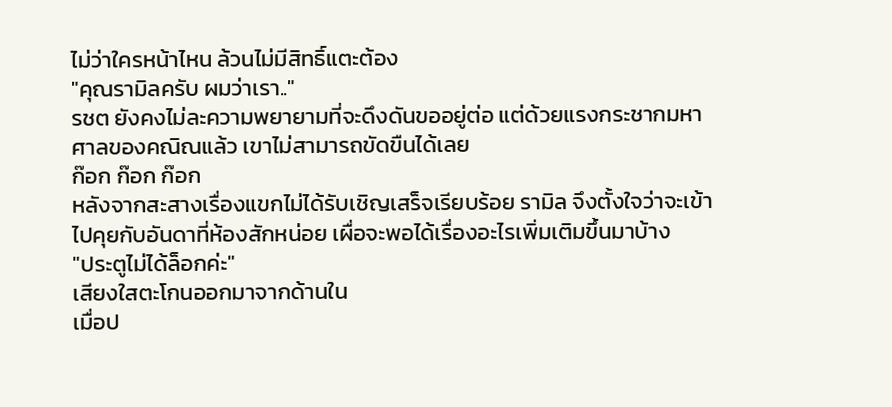ไม่ว่าใครหน้าไหน ล้วนไม่มีสิทธิ์แตะต้อง
"คุณรามิลครับ ผมว่าเรา.."
รชต ยังคงไม่ละความพยายามที่จะดึงดันขออยู่ต่อ แต่ด้วยแรงกระชากมหาศาลของคณิณแล้ว เขาไม่สามารถขัดขืนได้เลย
ก๊อก ก๊อก ก๊อก
หลังจากสะสางเรื่องแขกไม่ได้รับเชิญเสร็จเรียบร้อย รามิล จึงตั้งใจว่าจะเข้าไปคุยกับอันดาที่ห้องสักหน่อย เผื่อจะพอได้เรื่องอะไรเพิ่มเติมขึ้นมาบ้าง
"ประตูไม่ได้ล็อกค่ะ"
เสียงใสตะโกนออกมาจากด้านใน
เมื่อป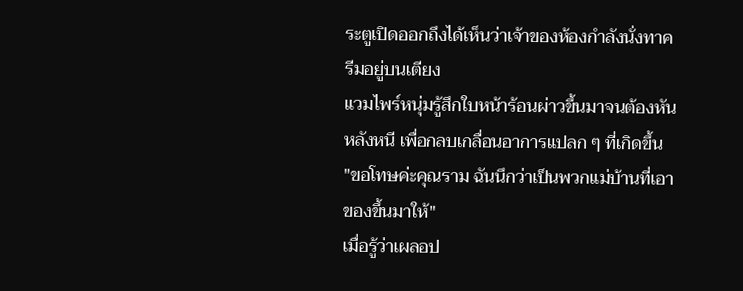ระตูเปิดออกถึงได้เห็นว่าเจ้าของห้องกำลังนั่งทาครีมอยู่บนเตียง
แวมไพร์หนุ่มรู้สึกใบหน้าร้อนผ่าวขึ้นมาจนต้องหันหลังหนี เพื่อกลบเกลื่อนอาการแปลก ๆ ที่เกิดขึ้น
"ขอโทษค่ะคุณราม ฉันนึกว่าเป็นพวกแม่บ้านที่เอาของขึ้นมาให้"
เมื่อรู้ว่าเผลอป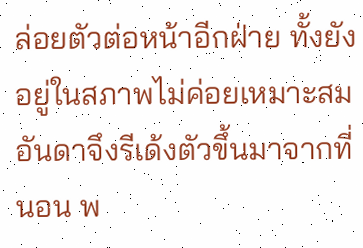ล่อยตัวต่อหน้าอีกฝ่าย ทั้งยังอยู่ในสภาพไม่ค่อยเหมาะสม อันดาจึงรีเด้งตัวขึ้นมาจากที่นอน พ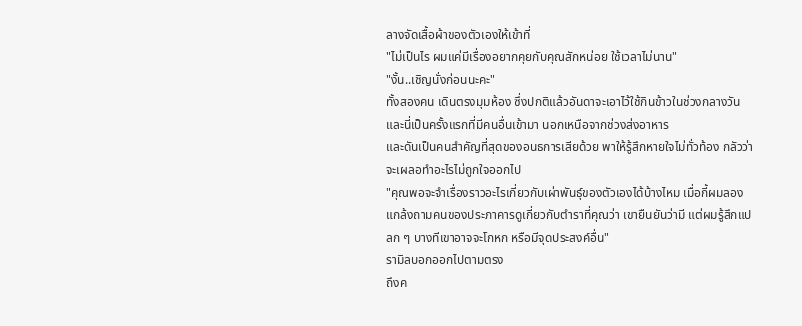ลางจัดเสื้อผ้าของตัวเองให้เข้าที่
"ไม่เป็นไร ผมแค่มีเรื่องอยากคุยกับคุณสักหน่อย ใช้เวลาไม่นาน"
"งั้น..เชิญนั่งก่อนนะคะ"
ทั้งสองคน เดินตรงมุมห้อง ซึ่งปกติแล้วอันดาจะเอาไว้ใช้กินข้าวในช่วงกลางวัน และนี่เป็นครั้งแรกที่มีคนอื่นเข้ามา นอกเหนือจากช่วงส่งอาหาร
และดันเป็นคนสำคัญที่สุดของอนธการเสียด้วย พาให้รู้สึกหายใจไม่ทั่วท้อง กลัวว่าจะเผลอทำอะไรไม่ถูกใจออกไป
"คุณพอจะจำเรื่องราวอะไรเกี่ยวกับเผ่าพันธุ์ของตัวเองได้บ้างไหม เมื่อกี้ผมลองแกล้งถามคนของประภาคารดูเกี่ยวกับตำราที่คุณว่า เขายืนยันว่ามี แต่ผมรู้สึกแปลก ๆ บางทีเขาอาจจะโกหก หรือมีจุดประสงค์อื่น"
รามิลบอกออกไปตามตรง
ถึงค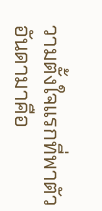วามตั้งใจแรกที่พาตัวอันดามาคือ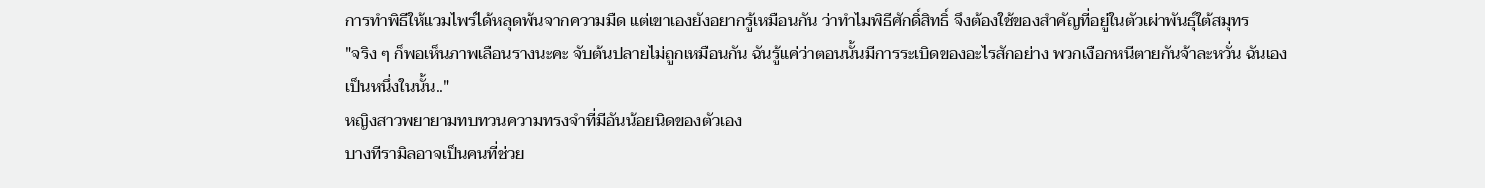การทำพิธีให้แวมไพร์ได้หลุดพ้นจากความมืด แต่เขาเองยังอยากรู้เหมือนกัน ว่าทำไมพิธีศักดิ์สิทธิ์ จึงต้องใช้ของสำคัญที่อยู่ในตัวเผ่าพันธุ์ใต้สมุทร
"จริง ๆ ก็พอเห็นภาพเลือนรางนะคะ จับต้นปลายไม่ถูกเหมือนกัน ฉันรู้แค่ว่าตอนนั้นมีการระเบิดของอะไรสักอย่าง พวกเงือกหนีตายกันจ้าละหวั่น ฉันเองเป็นหนึ่งในนั้น.."
หญิงสาวพยายามทบทวนความทรงจำที่มีอันน้อยนิดของตัวเอง
บางทีรามิลอาจเป็นคนที่ช่วย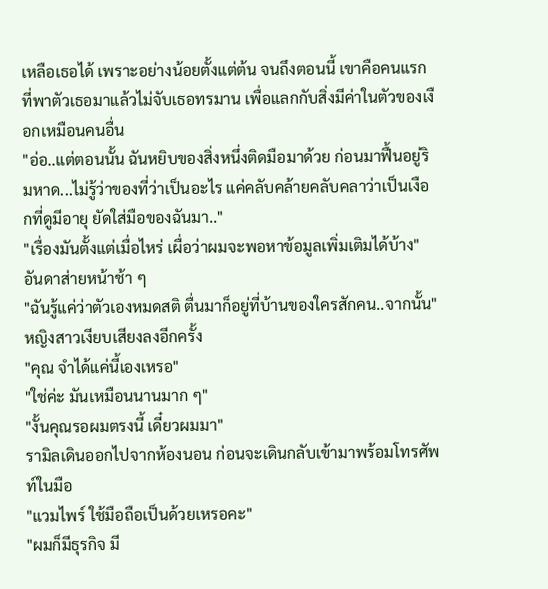เหลือเธอได้ เพราะอย่างน้อยตั้งแต่ต้น จนถึงตอนนี้ เขาคือคนแรก ที่พาตัวเธอมาแล้วไม่จับเธอทรมาน เพื่อแลกกับสิ่งมีค่าในตัวของเงือกเหมือนคนอื่น
"อ่อ..แต่ตอนนั้น ฉันหยิบของสิ่งหนึ่งติดมือมาด้วย ก่อนมาฟื้นอยู่ริมหาด...ไม่รู้ว่าของที่ว่าเป็นอะไร แค่คลับคล้ายคลับคลาว่าเป็นเงือกที่ดูมีอายุ ยัดใส่มือของฉันมา.."
"เรื่องมันตั้งแต่เมื่อไหร่ เผื่อว่าผมจะพอหาข้อมูลเพิ่มเติมได้บ้าง"
อันดาส่ายหน้าช้า ๆ
"ฉันรู้แค่ว่าตัวเองหมดสติ ตื่นมาก็อยู่ที่บ้านของใครสักคน..จากนั้น"
หญิงสาวเงียบเสียงลงอีกครั้ง
"คุณ จำได้แค่นี้เองเหรอ"
"ใช่ค่ะ มันเหมือนนานมาก ๆ"
"งั้นคุณรอผมตรงนี้ เดี๋ยวผมมา"
รามิลเดินออกไปจากห้องนอน ก่อนจะเดินกลับเข้ามาพร้อมโทรศัพท์ในมือ
"แวมไพร์ ใช้มือถือเป็นด้วยเหรอคะ"
"ผมก็มีธุรกิจ มี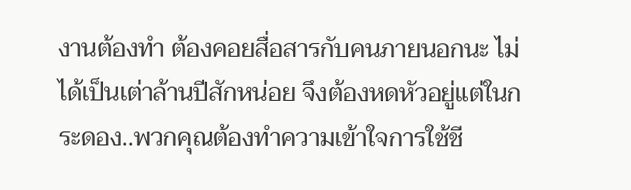งานต้องทำ ต้องคอยสื่อสารกับคนภายนอกนะ ไม่ได้เป็นเต่าล้านปีสักหน่อย จึงต้องหดหัวอยู่แต่ในกระดอง..พวกคุณต้องทำความเข้าใจการใช้ชี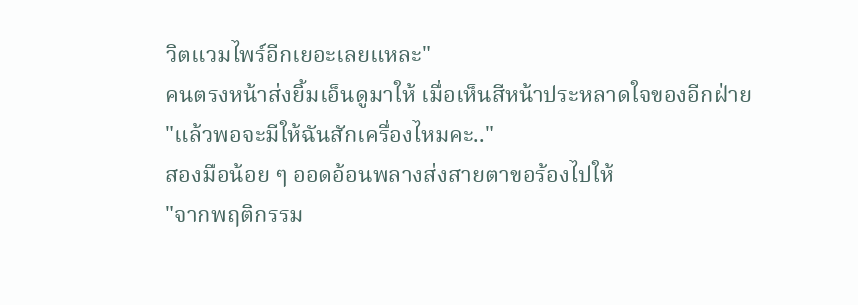วิตแวมไพร์อีกเยอะเลยแหละ"
คนตรงหน้าส่งยิ้มเอ็นดูมาให้ เมื่อเห็นสีหน้าประหลาดใจของอีกฝ่าย
"แล้วพอจะมีให้ฉันสักเครื่องไหมคะ.."
สองมือน้อย ๆ ออดอ้อนพลางส่งสายตาขอร้องไปให้
"จากพฤติกรรม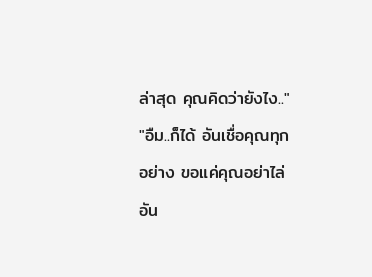ล่าสุด คุณคิดว่ายังไง.."
"อืม..ก็ได้ อันเชื่อคุณทุกอย่าง ขอแค่คุณอย่าไล่อัน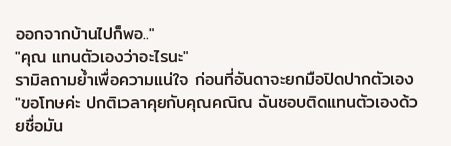ออกจากบ้านไปก็พอ.."
"คุณ แทนตัวเองว่าอะไรนะ"
รามิลถามย้ำเพื่อความแน่ใจ ก่อนที่อันดาจะยกมือปิดปากตัวเอง
"ขอโทษค่ะ ปกติเวลาคุยกับคุณคณิณ ฉันชอบติดแทนตัวเองด้วยชื่อมัน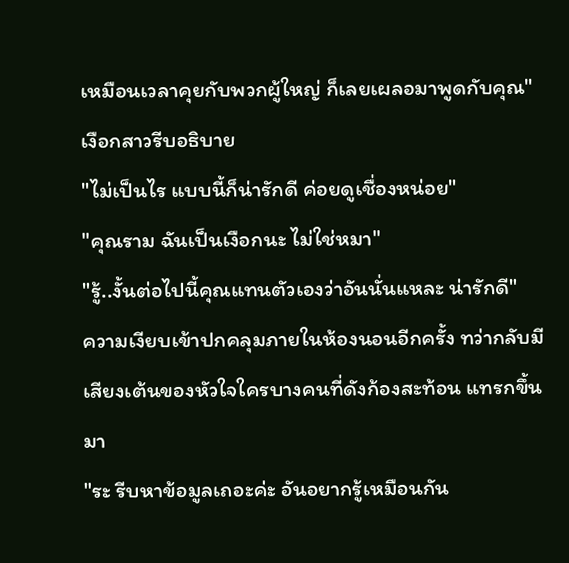เหมือนเวลาคุยกับพวกผู้ใหญ่ ก็เลยเผลอมาพูดกับคุณ"
เงือกสาวรีบอธิบาย
"ไม่เป็นไร แบบนี้ก็น่ารักดี ค่อยดูเชื่องหน่อย"
"คุณราม ฉันเป็นเงือกนะ ไม่ใช่หมา"
"รู้..งั้นต่อไปนี้คุณแทนตัวเองว่าอันนั่นแหละ น่ารักดี"
ความเงียบเข้าปกคลุมภายในห้องนอนอีกครั้ง ทว่ากลับมีเสียงเต้นของหัวใจใครบางคนที่ดังก้องสะท้อน แทรกขึ้นมา
"ระ รีบหาข้อมูลเถอะค่ะ อันอยากรู้เหมือนกัน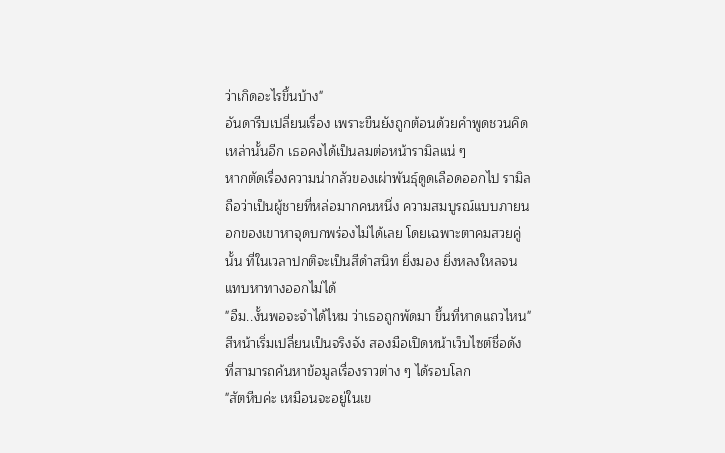ว่าเกิดอะไรขึ้นบ้าง"
อันดารีบเปลี่ยนเรื่อง เพราะขืนยังถูกต้อนด้วยคำพูดชวนคิดเหล่านั้นอีก เธอคงได้เป็นลมต่อหน้ารามิลแน่ ๆ
หากตัดเรื่องความน่ากลัวของเผ่าพันธุ์ดูดเลือดออกไป รามิลถือว่าเป็นผู้ชายที่หล่อมากคนหนึ่ง ความสมบูรณ์แบบภายนอกของเขาหาจุดบกพร่องไม่ได้เลย โดยเฉพาะตาคมสวยคู่นั้น ที่ในเวลาปกติจะเป็นสีดำสนิท ยิ่งมอง ยิ่งหลงใหลจนแทบหาทางออกไม่ได้
"อืม..งั้นพอจะจำได้ไหม ว่าเธอถูกพัดมา ขึ้นที่หาดแถวไหน"
สีหน้าเริ่มเปลี่ยนเป็นจริงจัง สองมือเปิดหน้าเว็บไซต์ชื่อดัง ที่สามารถค้นหาข้อมูลเรื่องราวต่าง ๆ ได้รอบโลก
"สัตหีบค่ะ เหมือนจะอยู่ในเข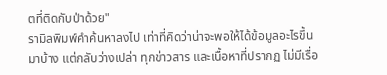ตที่ติดกับป่าด้วย"
รามิลพิมพ์คำค้นหาลงไป เท่าที่คิดว่าน่าจะพอให้ได้ข้อมูลอะไรขึ้นมาบ้าง แต่กลับว่างเปล่า ทุกข่าวสาร และเนื้อหาที่ปรากฏ ไม่มีเรื่อ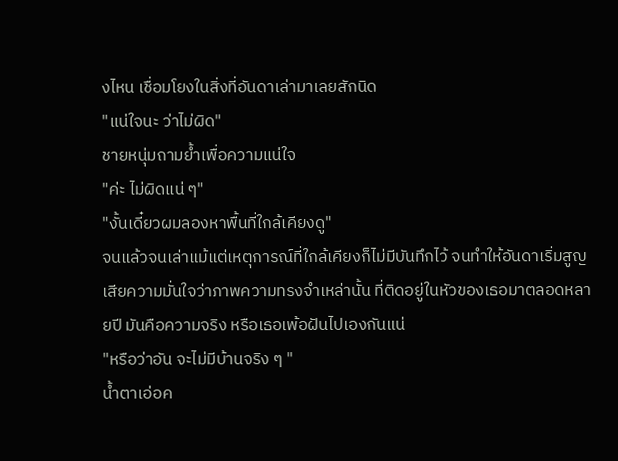งไหน เชื่อมโยงในสิ่งที่อันดาเล่ามาเลยสักนิด
"แน่ใจนะ ว่าไม่ผิด"
ชายหนุ่มถามย้ำเพื่อความแน่ใจ
"ค่ะ ไม่ผิดแน่ ๆ"
"งั้นเดี๋ยวผมลองหาพื้นที่ใกล้เคียงดู"
จนแล้วจนเล่าแม้แต่เหตุการณ์ที่ใกล้เคียงก็ไม่มีบันทึกไว้ จนทำให้อันดาเริ่มสูญเสียความมั่นใจว่าภาพความทรงจำเหล่านั้น ที่ติดอยู่ในหัวของเธอมาตลอดหลายปี มันคือความจริง หรือเธอเพ้อฝันไปเองกันแน่
"หรือว่าอัน จะไม่มีบ้านจริง ๆ "
น้ำตาเอ่อค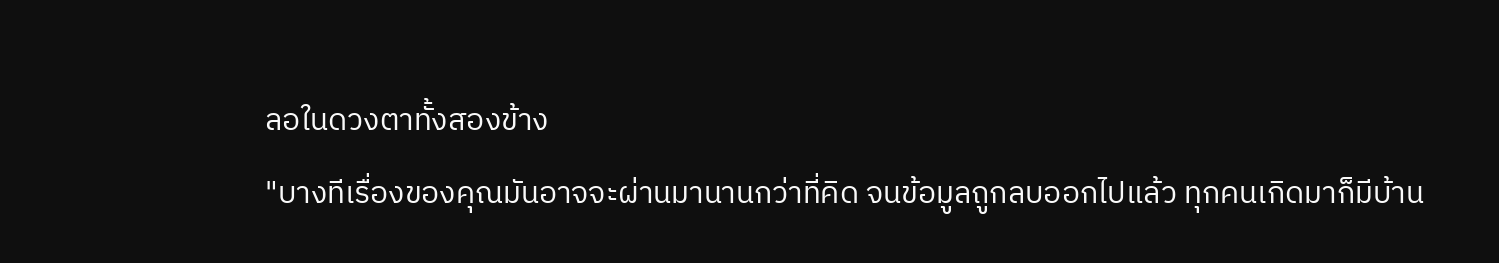ลอในดวงตาทั้งสองข้าง
"บางทีเรื่องของคุณมันอาจจะผ่านมานานกว่าที่คิด จนข้อมูลถูกลบออกไปแล้ว ทุกคนเกิดมาก็มีบ้าน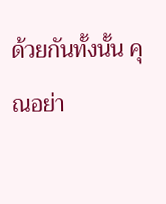ด้วยกันทั้งนั้น คุณอย่า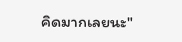คิดมากเลยนะ"